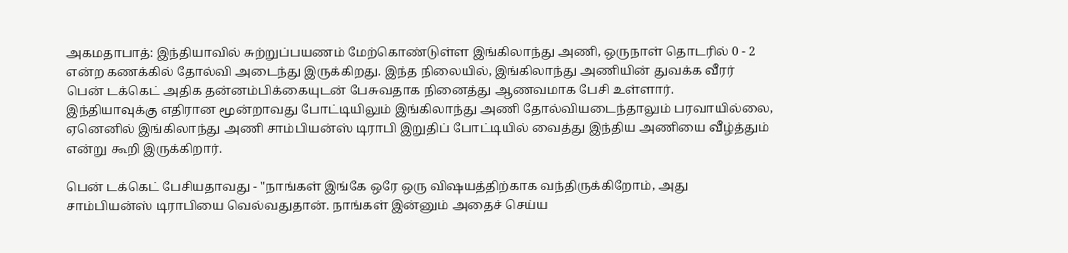அகமதாபாத்: இந்தியாவில் சுற்றுப்பயணம் மேற்கொண்டுள்ள இங்கிலாந்து அணி, ஒருநாள் தொடரில் 0 - 2 என்ற கணக்கில் தோல்வி அடைந்து இருக்கிறது. இந்த நிலையில், இங்கிலாந்து அணியின் துவக்க வீரர் பென் டக்கெட் அதிக தன்னம்பிக்கையுடன் பேசுவதாக நினைத்து ஆணவமாக பேசி உள்ளார்.
இந்தியாவுக்கு எதிரான மூன்றாவது போட்டியிலும் இங்கிலாந்து அணி தோல்வியடைந்தாலும் பரவாயில்லை, ஏனெனில் இங்கிலாந்து அணி சாம்பியன்ஸ் டிராபி இறுதிப் போட்டியில் வைத்து இந்திய அணியை வீழ்த்தும் என்று கூறி இருக்கிறார்.

பென் டக்கெட் பேசியதாவது - "நாங்கள் இங்கே ஒரே ஒரு விஷயத்திற்காக வந்திருக்கிறோம், அது சாம்பியன்ஸ் டிராபியை வெல்வதுதான். நாங்கள் இன்னும் அதைச் செய்ய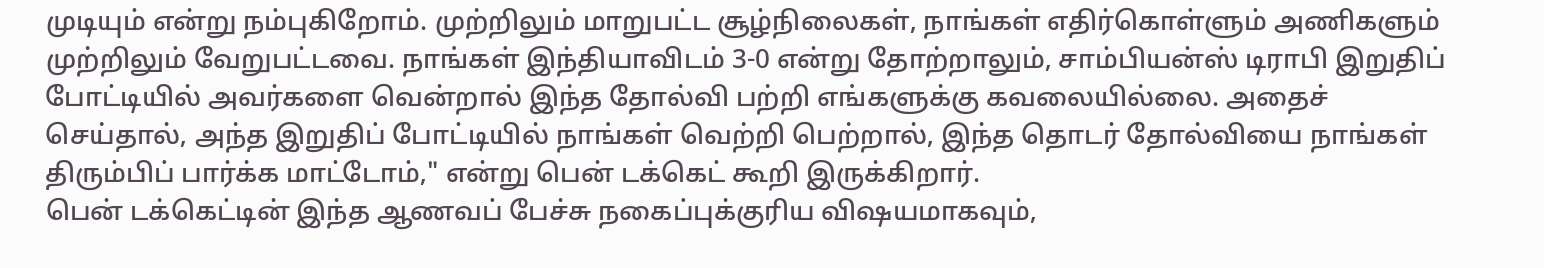முடியும் என்று நம்புகிறோம். முற்றிலும் மாறுபட்ட சூழ்நிலைகள், நாங்கள் எதிர்கொள்ளும் அணிகளும் முற்றிலும் வேறுபட்டவை. நாங்கள் இந்தியாவிடம் 3-0 என்று தோற்றாலும், சாம்பியன்ஸ் டிராபி இறுதிப் போட்டியில் அவர்களை வென்றால் இந்த தோல்வி பற்றி எங்களுக்கு கவலையில்லை. அதைச் செய்தால், அந்த இறுதிப் போட்டியில் நாங்கள் வெற்றி பெற்றால், இந்த தொடர் தோல்வியை நாங்கள் திரும்பிப் பார்க்க மாட்டோம்," என்று பென் டக்கெட் கூறி இருக்கிறார்.
பென் டக்கெட்டின் இந்த ஆணவப் பேச்சு நகைப்புக்குரிய விஷயமாகவும்,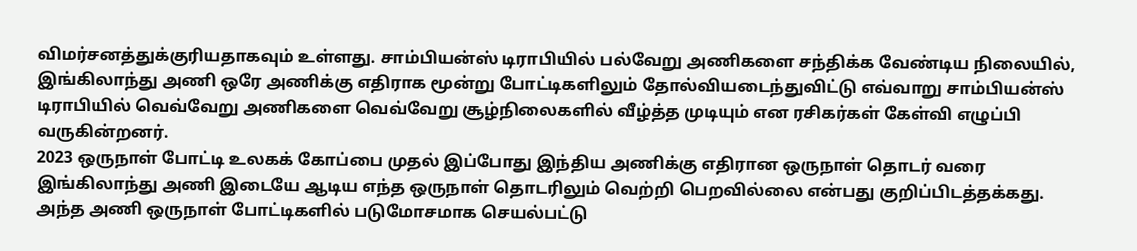விமர்சனத்துக்குரியதாகவும் உள்ளது. சாம்பியன்ஸ் டிராபியில் பல்வேறு அணிகளை சந்திக்க வேண்டிய நிலையில், இங்கிலாந்து அணி ஒரே அணிக்கு எதிராக மூன்று போட்டிகளிலும் தோல்வியடைந்துவிட்டு எவ்வாறு சாம்பியன்ஸ் டிராபியில் வெவ்வேறு அணிகளை வெவ்வேறு சூழ்நிலைகளில் வீழ்த்த முடியும் என ரசிகர்கள் கேள்வி எழுப்பி வருகின்றனர்.
2023 ஒருநாள் போட்டி உலகக் கோப்பை முதல் இப்போது இந்திய அணிக்கு எதிரான ஒருநாள் தொடர் வரை இங்கிலாந்து அணி இடையே ஆடிய எந்த ஒருநாள் தொடரிலும் வெற்றி பெறவில்லை என்பது குறிப்பிடத்தக்கது. அந்த அணி ஒருநாள் போட்டிகளில் படுமோசமாக செயல்பட்டு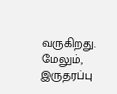வருகிறது.
மேலும், இருதரப்பு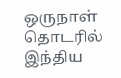ஒருநாள் தொடரில் இந்திய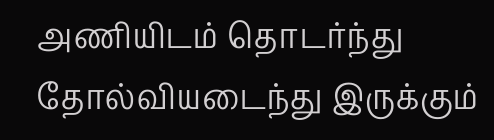அணியிடம் தொடர்ந்து தோல்வியடைந்து இருக்கும்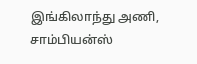இங்கிலாந்து அணி, சாம்பியன்ஸ்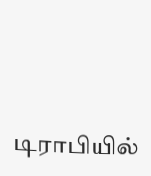டிராபியில்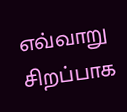எவ்வாறு சிறப்பாக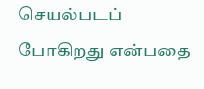செயல்படப் போகிறது என்பதை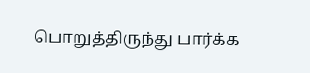பொறுத்திருந்து பார்க்க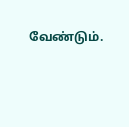வேண்டும்.